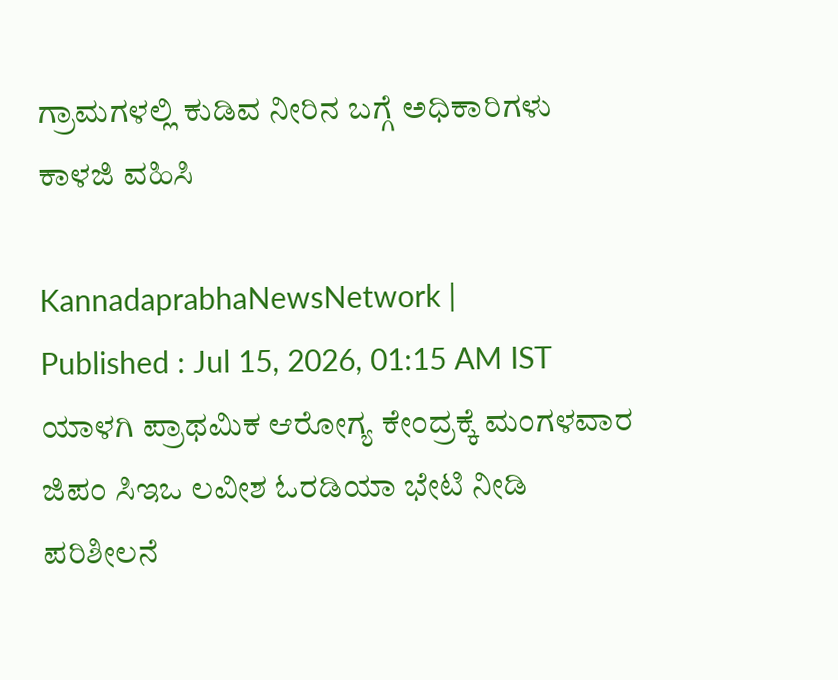ಗ್ರಾಮಗಳಲ್ಲಿ ಕುಡಿವ ನೀರಿನ ಬಗ್ಗೆ ಅಧಿಕಾರಿಗಳು ಕಾಳಜಿ ವಹಿಸಿ

KannadaprabhaNewsNetwork |
Published : Jul 15, 2026, 01:15 AM IST
ಯಾಳಗಿ ಪ್ರಾಥಮಿಕ ಆರೋಗ್ಯ ಕೇಂದ್ರಕ್ಕೆ ಮಂಗಳವಾರ ಜಿಪಂ ಸಿಇಒ ಲವೀಶ ಓರಡಿಯಾ ಭೇಟಿ ನೀಡಿ ಪರಿಶೀಲನೆ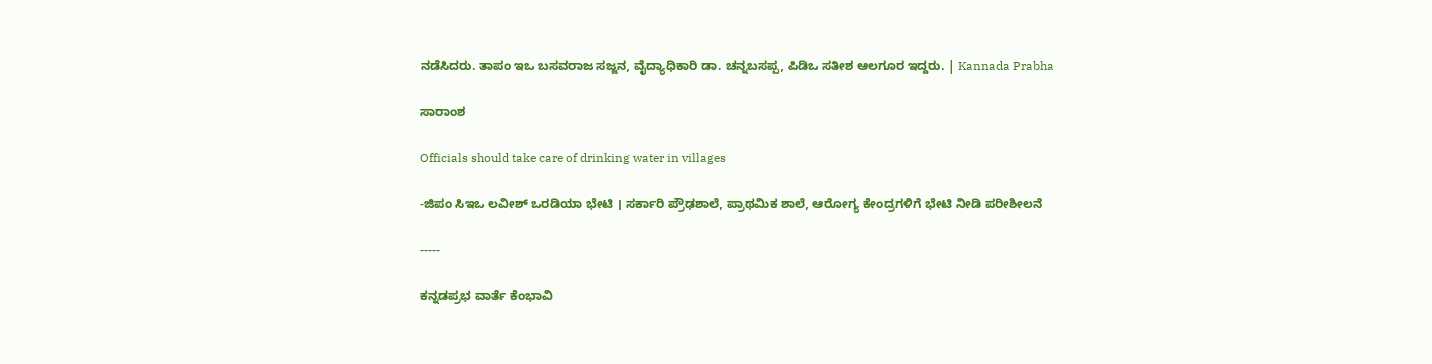ನಡೆಸಿದರು. ತಾಪಂ ಇಒ ಬಸವರಾಜ ಸಜ್ಜನ, ವೈದ್ಯಾಧಿಕಾರಿ ಡಾ. ಚನ್ನಬಸಪ್ಪ, ಪಿಡಿಒ ಸತೀಶ ಆಲಗೂರ ಇದ್ದರು. | Kannada Prabha

ಸಾರಾಂಶ

Officials should take care of drinking water in villages

-ಜಿಪಂ ಸಿಇಒ ಲವೀಶ್‌ ಒರಡಿಯಾ ಭೇಟಿ । ಸರ್ಕಾರಿ ಪ್ರೌಢಶಾಲೆ, ಪ್ರಾಥಮಿಕ ಶಾಲೆ, ಆರೋಗ್ಯ ಕೇಂದ್ರಗಳಿಗೆ ಭೇಟಿ ನೀಡಿ ಪರೀಶೀಲನೆ

-----

ಕನ್ನಡಪ್ರಭ ವಾರ್ತೆ ಕೆಂಭಾವಿ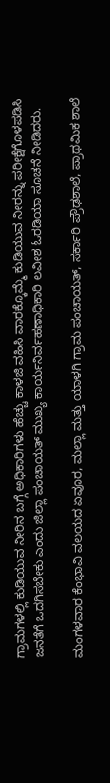ಗ್ರಾಮಗಳಲ್ಲಿ ಕುಡಿಯುವ ನೀರಿನ ಬಗ್ಗೆ ಅಧಿಕಾರಿಗಳು ಹೆಚ್ಚು ಕಾಳಜಿ ವಹಿಸಿ ವಾರಕ್ಕೊಮ್ಮೆ ಕುಡಿಯುವ ನೀರನ್ನು ಪರೀಕ್ಷೆಗೊಳಪಡಿಸಿ ಜನತೆಗೆ ಒದಗಿಸಬೇಕು ಎಂದು ಜಿಲ್ಲಾ ಪಂಚಾಯತ್ ಮುಖ್ಯ ಕಾರ್ಯನಿರ್ವಹಣಾಧಿಕಾರಿ ಲವೀಶ ಓರಡಿಯಾ ಸೂಚನೆ ನೀಡಿದರು.

ಮಂಗಳವಾರ ಕೆಂಭಾವಿ ವಲಯದ ಏವೂರ, ಮಲ್ಲಾ ಮತ್ತು ಯಾಳಗಿ ಗ್ರಾಮ ಪಂಚಾಯತ್, ಸರ್ಕಾರಿ ಪ್ರೌಢಶಾಲೆ, ಪ್ರಾಥಮಿಕ ಶಾಲೆ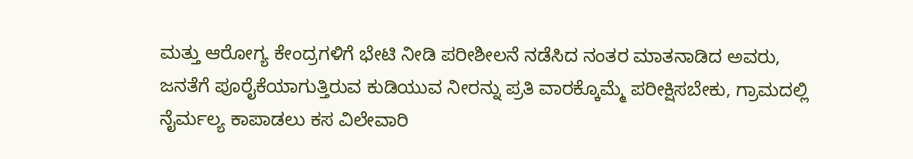ಮತ್ತು ಆರೋಗ್ಯ ಕೇಂದ್ರಗಳಿಗೆ ಭೇಟಿ ನೀಡಿ ಪರೀಶೀಲನೆ ನಡೆಸಿದ ನಂತರ ಮಾತನಾಡಿದ ಅವರು, ಜನತೆಗೆ ಪೂರೈಕೆಯಾಗುತ್ತಿರುವ ಕುಡಿಯುವ ನೀರನ್ನು ಪ್ರತಿ ವಾರಕ್ಕೊಮ್ಮೆ ಪರೀಕ್ಷಿಸಬೇಕು, ಗ್ರಾಮದಲ್ಲಿ ನೈರ್ಮಲ್ಯ ಕಾಪಾಡಲು ಕಸ ವಿಲೇವಾರಿ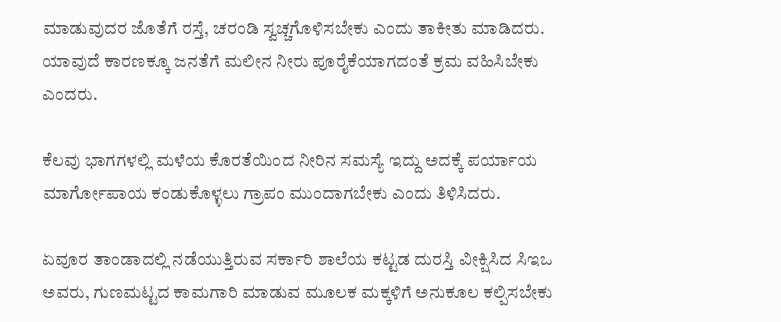ಮಾಡುವುದರ ಜೊತೆಗೆ ರಸ್ತೆ, ಚರಂಡಿ ಸ್ವಚ್ಚಗೊಳಿಸಬೇಕು ಎಂದು ತಾಕೀತು ಮಾಡಿದರು. ಯಾವುದೆ ಕಾರಣಕ್ಕೂ ಜನತೆಗೆ ಮಲೀನ ನೀರು ಪೂರೈಕೆಯಾಗದಂತೆ ಕ್ರಮ ವಹಿಸಿಬೇಕು ಎಂದರು.

ಕೆಲವು ಭಾಗಗಳಲ್ಲಿ ಮಳೆಯ ಕೊರತೆಯಿಂದ ನೀರಿನ ಸಮಸ್ಯೆ ಇದ್ದು ಅದಕ್ಕೆ ಪರ್ಯಾಯ ಮಾರ್ಗೋಪಾಯ ಕಂಡುಕೊಳ್ಳಲು ಗ್ರಾಪಂ ಮುಂದಾಗಬೇಕು ಎಂದು ತಿಳಿಸಿದರು.

ಏವೂರ ತಾಂಡಾದಲ್ಲಿ ನಡೆಯುತ್ತಿರುವ ಸರ್ಕಾರಿ ಶಾಲೆಯ ಕಟ್ಟಡ ದುರಸ್ತಿ ವೀಕ್ಷಿಸಿದ ಸಿಇಒ ಅವರು, ಗುಣಮಟ್ಟದ ಕಾಮಗಾರಿ ಮಾಡುವ ಮೂಲಕ ಮಕ್ಕಳಿಗೆ ಅನುಕೂಲ ಕಲ್ಪಿಸಬೇಕು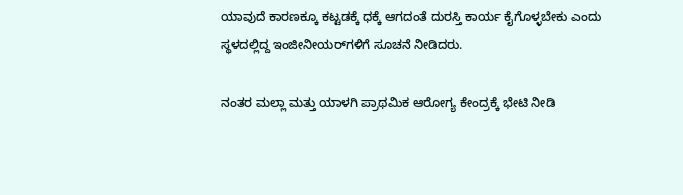ಯಾವುದೆ ಕಾರಣಕ್ಕೂ ಕಟ್ಟಡಕ್ಕೆ ಧಕ್ಕೆ ಆಗದಂತೆ ದುರಸ್ತಿ ಕಾರ್ಯ ಕೈಗೊಳ್ಳಬೇಕು ಎಂದು ಸ್ಥಳದಲ್ಲಿದ್ದ ಇಂಜೀನೀಯರ್‌ಗಳಿಗೆ ಸೂಚನೆ ನೀಡಿದರು.

ನಂತರ ಮಲ್ಲಾ ಮತ್ತು ಯಾಳಗಿ ಪ್ರಾಥಮಿಕ ಆರೋಗ್ಯ ಕೇಂದ್ರಕ್ಕೆ ಭೇಟಿ ನೀಡಿ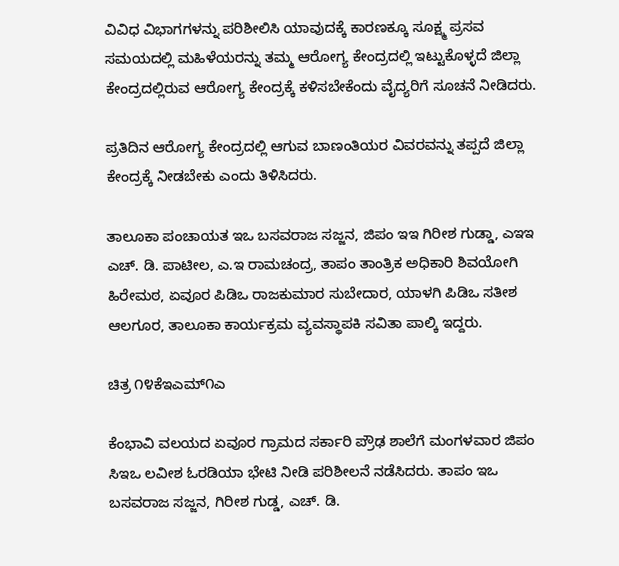ವಿವಿಧ ವಿಭಾಗಗಳನ್ನು ಪರಿಶೀಲಿಸಿ ಯಾವುದಕ್ಕೆ ಕಾರಣಕ್ಕೂ ಸೂಕ್ಷ್ಮ ಪ್ರಸವ ಸಮಯದಲ್ಲಿ ಮಹಿಳೆಯರನ್ನು ತಮ್ಮ ಆರೋಗ್ಯ ಕೇಂದ್ರದಲ್ಲಿ ಇಟ್ಟುಕೊಳ್ಳದೆ ಜಿಲ್ಲಾ ಕೇಂದ್ರದಲ್ಲಿರುವ ಆರೋಗ್ಯ ಕೇಂದ್ರಕ್ಕೆ ಕಳಿಸಬೇಕೆಂದು ವೈದ್ಯರಿಗೆ ಸೂಚನೆ ನೀಡಿದರು.

ಪ್ರತಿದಿನ ಆರೋಗ್ಯ ಕೇಂದ್ರದಲ್ಲಿ ಆಗುವ ಬಾಣಂತಿಯರ ವಿವರವನ್ನು ತಪ್ಪದೆ ಜಿಲ್ಲಾ ಕೇಂದ್ರಕ್ಕೆ ನೀಡಬೇಕು ಎಂದು ತಿಳಿಸಿದರು.

ತಾಲೂಕಾ ಪಂಚಾಯತ ಇಒ ಬಸವರಾಜ ಸಜ್ಜನ, ಜಿಪಂ ಇಇ ಗಿರೀಶ ಗುಡ್ಡಾ, ಎಇಇ ಎಚ್. ಡಿ. ಪಾಟೀಲ, ಎ.ಇ ರಾಮಚಂದ್ರ, ತಾಪಂ ತಾಂತ್ರಿಕ ಅಧಿಕಾರಿ ಶಿವಯೋಗಿ ಹಿರೇಮಠ, ಏವೂರ ಪಿಡಿಒ ರಾಜಕುಮಾರ ಸುಬೇದಾರ, ಯಾಳಗಿ ಪಿಡಿಒ ಸತೀಶ ಆಲಗೂರ, ತಾಲೂಕಾ ಕಾರ್ಯಕ್ರಮ ವ್ಯವಸ್ಥಾಪಕಿ ಸವಿತಾ ಪಾಲ್ಕಿ ಇದ್ದರು.

ಚಿತ್ರ ೧೪ಕೆಇಎಮ್೧ಎ

ಕೆಂಭಾವಿ ವಲಯದ ಏವೂರ ಗ್ರಾಮದ ಸರ್ಕಾರಿ ಪ್ರೌಢ ಶಾಲೆಗೆ ಮಂಗಳವಾರ ಜಿಪಂ ಸಿಇಒ ಲವೀಶ ಓರಡಿಯಾ ಭೇಟಿ ನೀಡಿ ಪರಿಶೀಲನೆ ನಡೆಸಿದರು. ತಾಪಂ ಇಒ ಬಸವರಾಜ ಸಜ್ಜನ, ಗಿರೀಶ ಗುಡ್ಡ, ಎಚ್. ಡಿ.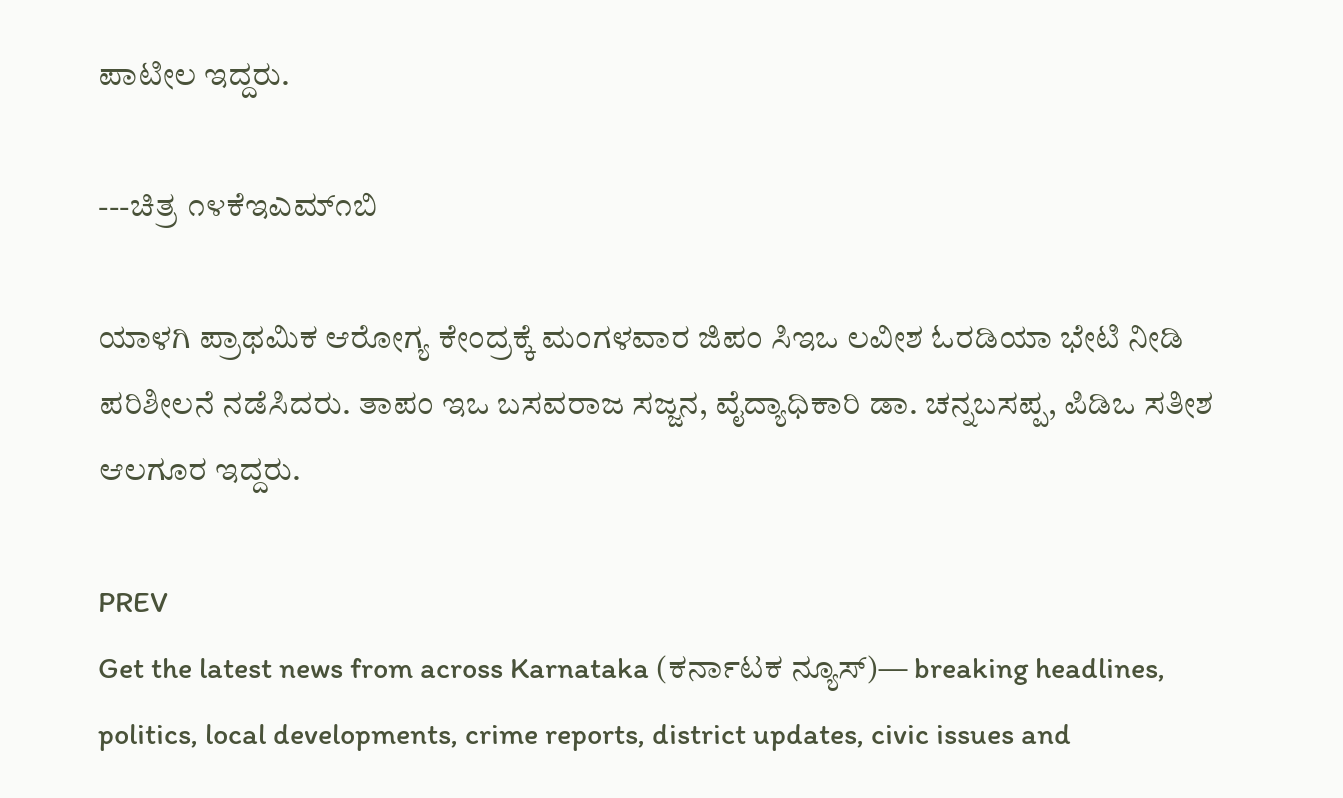ಪಾಟೀಲ ಇದ್ದರು.

---ಚಿತ್ರ ೧೪ಕೆಇಎಮ್೧ಬಿ

ಯಾಳಗಿ ಪ್ರಾಥಮಿಕ ಆರೋಗ್ಯ ಕೇಂದ್ರಕ್ಕೆ ಮಂಗಳವಾರ ಜಿಪಂ ಸಿಇಒ ಲವೀಶ ಓರಡಿಯಾ ಭೇಟಿ ನೀಡಿ ಪರಿಶೀಲನೆ ನಡೆಸಿದರು. ತಾಪಂ ಇಒ ಬಸವರಾಜ ಸಜ್ಜನ, ವೈದ್ಯಾಧಿಕಾರಿ ಡಾ. ಚನ್ನಬಸಪ್ಪ, ಪಿಡಿಒ ಸತೀಶ ಆಲಗೂರ ಇದ್ದರು.

PREV
Get the latest news from across Karnataka (ಕರ್ನಾಟಕ ನ್ಯೂಸ್)— breaking headlines, politics, local developments, crime reports, district updates, civic issues and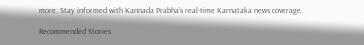more. Stay informed with Kannada Prabha’s real‑time Karnataka news coverage.

Recommended Stories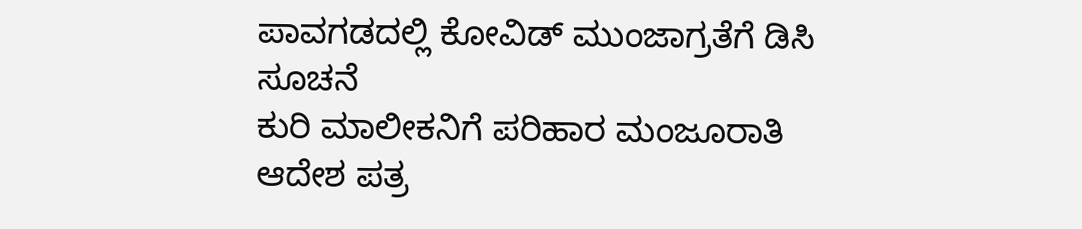ಪಾವಗಡದಲ್ಲಿ ಕೋವಿಡ್ ಮುಂಜಾಗ್ರತೆಗೆ ಡಿಸಿ ಸೂಚನೆ
ಕುರಿ ಮಾಲೀಕನಿಗೆ ಪರಿಹಾರ ಮಂಜೂರಾತಿ ಆದೇಶ ಪತ್ರ